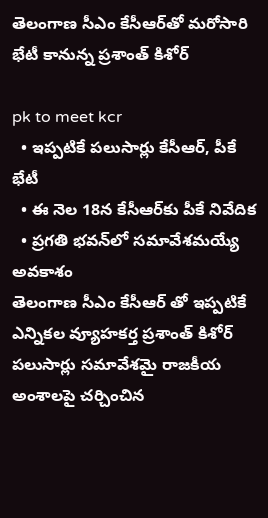తెలంగాణ సీఎం కేసీఆర్‌తో మ‌రోసారి భేటీ కానున్న ప్ర‌శాంత్ కిశోర్

pk to meet kcr
  • ఇప్ప‌టికే ప‌లుసార్లు కేసీఆర్, పీకే భేటీ
  • ఈ నెల 18న కేసీఆర్‌కు పీకే నివేదిక‌
  • ప్ర‌గ‌తి భ‌వ‌న్‌లో స‌మావేశ‌మ‌య్యే అవ‌కాశం
తెలంగాణ సీఎం కేసీఆర్‌ తో ఇప్ప‌టికే ఎన్నికల వ్యూహకర్త ప్రశాంత్ కిశోర్ ప‌లుసార్లు స‌మావేశ‌మై రాజ‌కీయ అంశాల‌పై చ‌ర్చించిన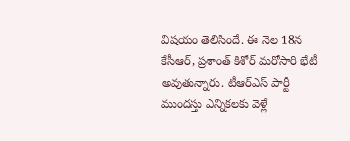విష‌యం తెలిసిందే. ఈ నెల 18న కేసీఆర్, ప్ర‌శాంత్ కిశోర్ మ‌రోసారి భేటీ అవుతున్నారు. టీఆర్ఎస్ పార్టీ ముంద‌స్తు ఎన్నిక‌ల‌కు వెళ్లే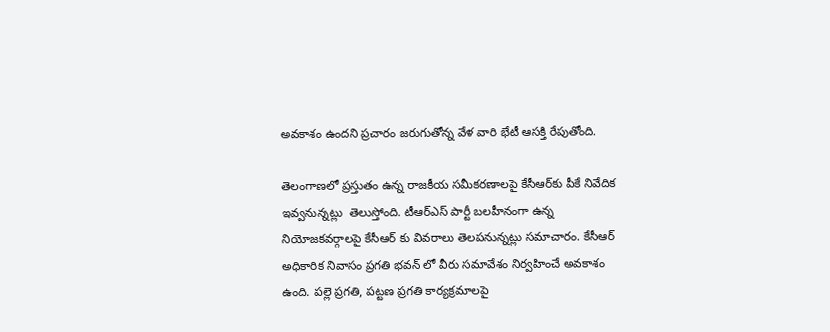అవ‌కాశం ఉంద‌ని ప్ర‌చారం జ‌రుగుతోన్న వేళ వారి భేటీ ఆస‌క్తి రేపుతోంది.

తెలంగాణ‌లో ప్ర‌స్తుతం ఉన్న‌ రాజకీయ సమీకరణాలపై కేసీఆర్‌కు పీకే నివేదిక ఇవ్వనున్నట్లు  తెలుస్తోంది. టీఆర్ఎస్ పార్టీ బ‌ల‌హీనంగా ఉన్న నియోజకవర్గాలపై కేసీఆర్ కు వివ‌రాలు తెల‌పనున్న‌ట్లు స‌మాచారం. కేసీఆర్ అధికారిక నివాసం ప్రగతి భవన్ లో వీరు స‌మావేశం నిర్వ‌హించే అవ‌కాశం ఉంది. పల్లె ప్రగతి, పట్టణ ప్రగతి కార్యక్రమాల‌పై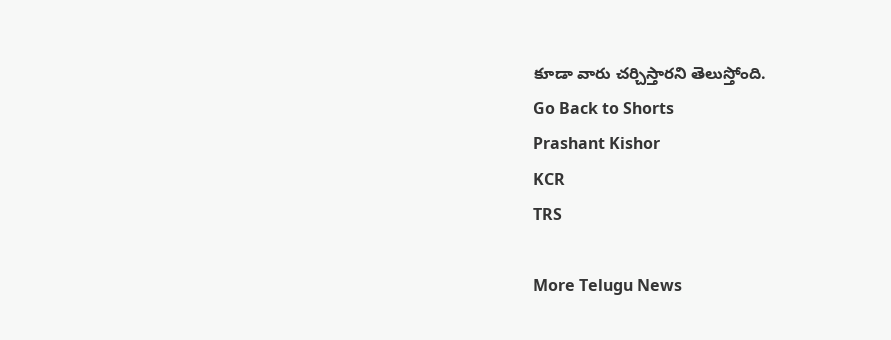కూడా వారు చ‌ర్చిస్తార‌ని తెలుస్తోంది.
Go Back to Shorts
Prashant Kishor
KCR
TRS

More Telugu News